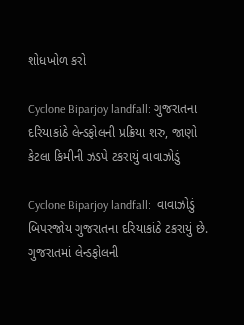શોધખોળ કરો

Cyclone Biparjoy landfall: ગુજરાતના દરિયાકાંઠે લેન્ડફોલની પ્રક્રિયા શરુ, જાણો કેટલા કિમીની ઝડપે ટકરાયું વાવાઝોડું

Cyclone Biparjoy landfall:  વાવાઝોડું બિપરજોય ગુજરાતના દરિયાકાંઠે ટકરાયું છે. ગુજરાતમાં લેન્ડફોલની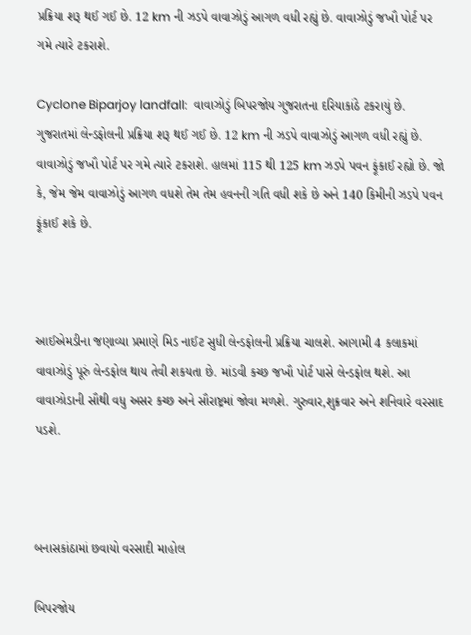પ્રક્રિયા શરૂ થઈ ગઈ છે. 12 km ની ઝડપે વાવાઝોડું આગળ વધી રહ્યું છે. વાવાઝોડું જખૌ પોર્ટ પર ગમે ત્યારે ટકરાશે.

Cyclone Biparjoy landfall:  વાવાઝોડું બિપરજોય ગુજરાતના દરિયાકાંઠે ટકરાયું છે. ગુજરાતમાં લેન્ડફોલની પ્રક્રિયા શરૂ થઈ ગઈ છે. 12 km ની ઝડપે વાવાઝોડું આગળ વધી રહ્યું છે. વાવાઝોડું જખૌ પોર્ટ પર ગમે ત્યારે ટકરાશે. હાલમાં 115 થી 125 km ઝડપે પવન ફૂંકાઈ રહ્યો છે. જો કે, જેમ જેમ વાવાઝોડું આગળ વધશે તેમ તેમ હવનની ગતિ વધી શકે છે અને 140 કિમીની ઝડપે પવન ફૂંકાઈ શકે છે.



આઈએમડીના જણાવ્યા પ્રમાણે મિડ નાઈટ સુધી લેન્ડફોલની પ્રક્રિયા ચાલશે. આગામી 4 કલાકમાં વાવાઝોડું પૂરું લેન્ડફોલ થાય તેવી શકયતા છે. માંડવી કચ્છ જખૌ પોર્ટ પાસે લેન્ડફોલ થશે. આ વાવાઝોડાની સૌથી વધુ અસર કચ્છ અને સૌરાષ્ટ્રમાં જોવા મળશે. ગુરુવાર,શુક્રવાર અને શનિવારે વરસાદ પડશે.



બનાસકાંઠામાં છવાયો વરસાદી માહોલ

બિપરજોય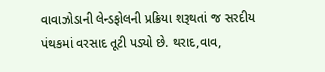વાવાઝોડાની લેન્ડફોલની પ્રક્રિયા શરૂથતાં જ સરદીય પંથકમાં વરસાદ તૂટી પડ્યો છે. થરાદ,વાવ,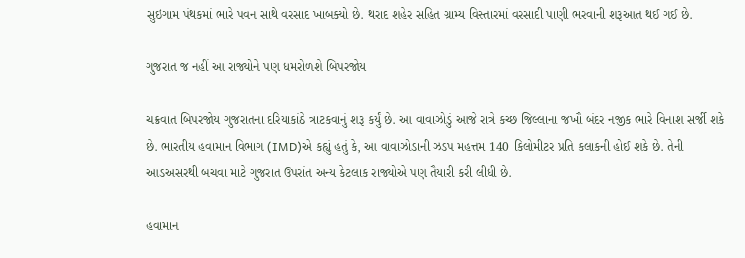સુઇગામ પંથકમાં ભારે પવન સાથે વરસાદ ખાબક્યો છે. થરાદ શહેર સહિત ગ્રામ્ય વિસ્તારમાં વરસાદી પાણી ભરવાની શરૂઆત થઈ ગઈ છે.

ગુજરાત જ નહીં આ રાજ્યોને પણ ધમરોળશે બિપરજોય

ચક્રવાત બિપરજોય ગુજરાતના દરિયાકાંઠે ત્રાટકવાનું શરૂ કર્યું છે. આ વાવાઝોડું આજે રાત્રે કચ્છ જિલ્લાના જખૌ બંદર નજીક ભારે વિનાશ સર્જી શકે છે. ભારતીય હવામાન વિભાગ (IMD)એ કહ્યું હતું કે, આ વાવાઝોડાની ઝડપ મહત્તમ 140 કિલોમીટર પ્રતિ કલાકની હોઈ શકે છે. તેની આડઅસરથી બચવા માટે ગુજરાત ઉપરાંત અન્ય કેટલાક રાજ્યોએ પણ તૈયારી કરી લીધી છે.

હવામાન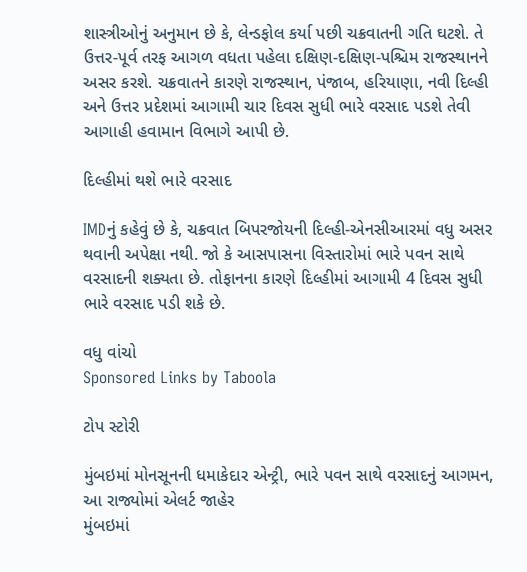શાસ્ત્રીઓનું અનુમાન છે કે, લેન્ડફોલ કર્યા પછી ચક્રવાતની ગતિ ઘટશે. તે ઉત્તર-પૂર્વ તરફ આગળ વધતા પહેલા દક્ષિણ-દક્ષિણ-પશ્ચિમ રાજસ્થાનને અસર કરશે. ચક્રવાતને કારણે રાજસ્થાન, પંજાબ, હરિયાણા, નવી દિલ્હી અને ઉત્તર પ્રદેશમાં આગામી ચાર દિવસ સુધી ભારે વરસાદ પડશે તેવી આગાહી હવામાન વિભાગે આપી છે.

દિલ્હીમાં થશે ભારે વરસાદ

IMDનું કહેવું છે કે, ચક્રવાત બિપરજોયની દિલ્હી-એનસીઆરમાં વધુ અસર થવાની અપેક્ષા નથી. જો કે આસપાસના વિસ્તારોમાં ભારે પવન સાથે વરસાદની શક્યતા છે. તોફાનના કારણે દિલ્હીમાં આગામી 4 દિવસ સુધી ભારે વરસાદ પડી શકે છે.

વધુ વાંચો
Sponsored Links by Taboola

ટોપ સ્ટોરી

મુંબઇમાં મોનસૂનની ધમાકેદાર એન્ટ્રી, ભારે પવન સાથે વરસાદનું આગમન, આ રાજ્યોમાં એલર્ટ જાહેર
મુંબઇમાં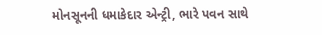મોનસૂનની ધમાકેદાર એન્ટ્રી, ભારે પવન સાથે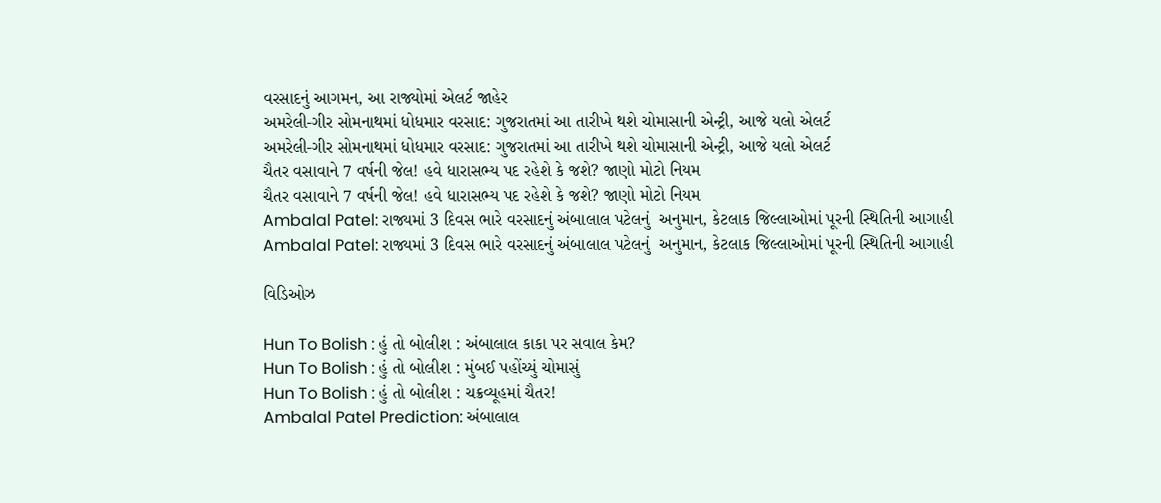વરસાદનું આગમન, આ રાજ્યોમાં એલર્ટ જાહેર
અમરેલી-ગીર સોમનાથમાં ધોધમાર વરસાદ: ગુજરાતમાં આ તારીખે થશે ચોમાસાની એન્ટ્રી, આજે યલો એલર્ટ
અમરેલી-ગીર સોમનાથમાં ધોધમાર વરસાદ: ગુજરાતમાં આ તારીખે થશે ચોમાસાની એન્ટ્રી, આજે યલો એલર્ટ
ચૈતર વસાવાને 7 વર્ષની જેલ! હવે ધારાસભ્ય પદ રહેશે કે જશે? જાણો મોટો નિયમ
ચૈતર વસાવાને 7 વર્ષની જેલ! હવે ધારાસભ્ય પદ રહેશે કે જશે? જાણો મોટો નિયમ
Ambalal Patel: રાજ્યમાં 3 દિવસ ભારે વરસાદનું અંબાલાલ પટેલનું  અનુમાન, કેટલાક જિલ્લાઓમાં પૂરની સ્થિતિની આગાહી
Ambalal Patel: રાજ્યમાં 3 દિવસ ભારે વરસાદનું અંબાલાલ પટેલનું  અનુમાન, કેટલાક જિલ્લાઓમાં પૂરની સ્થિતિની આગાહી

વિડિઓઝ

Hun To Bolish : હું તો બોલીશ : અંબાલાલ કાકા પર સવાલ કેમ?
Hun To Bolish : હું તો બોલીશ : મુંબઈ પહોંચ્યું ચોમાસું
Hun To Bolish : હું તો બોલીશ : ચક્રવ્યૂહમાં ચૈતર!
Ambalal Patel Prediction: અંબાલાલ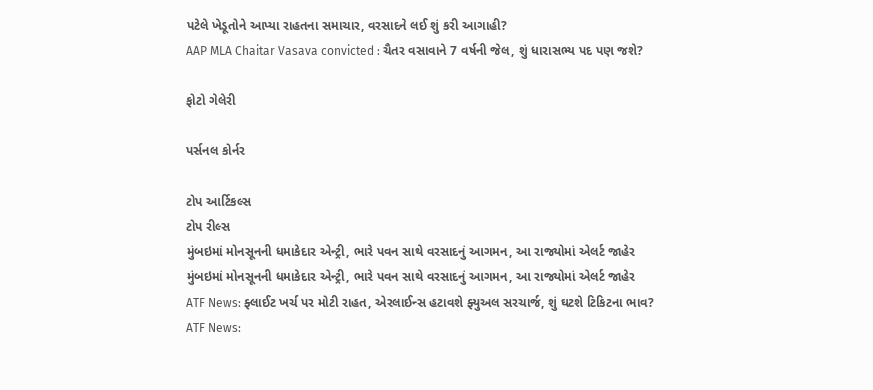પટેલે ખેડૂતોને આપ્યા રાહતના સમાચાર, વરસાદને લઈ શું કરી આગાહી?
AAP MLA Chaitar Vasava convicted : ચૈતર વસાવાને 7 વર્ષની જેલ, શું ધારાસભ્ય પદ પણ જશે?

ફોટો ગેલેરી

પર્સનલ કોર્નર

ટોપ આર્ટિકલ્સ
ટોપ રીલ્સ
મુંબઇમાં મોનસૂનની ધમાકેદાર એન્ટ્રી, ભારે પવન સાથે વરસાદનું આગમન, આ રાજ્યોમાં એલર્ટ જાહેર
મુંબઇમાં મોનસૂનની ધમાકેદાર એન્ટ્રી, ભારે પવન સાથે વરસાદનું આગમન, આ રાજ્યોમાં એલર્ટ જાહેર
ATF News: ફ્લાઈટ ખર્ચ પર મોટી રાહત, એરલાઈન્સ હટાવશે ફ્યુઅલ સરચાર્જ, શું ઘટશે ટિકિટના ભાવ?
ATF News: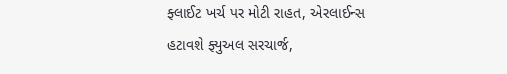ફ્લાઈટ ખર્ચ પર મોટી રાહત, એરલાઈન્સ હટાવશે ફ્યુઅલ સરચાર્જ,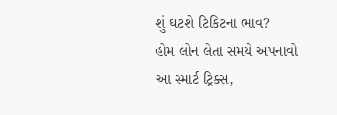શું ઘટશે ટિકિટના ભાવ?
હોમ લોન લેતા સમયે અપનાવો આ સ્માર્ટ ટ્રિક્સ,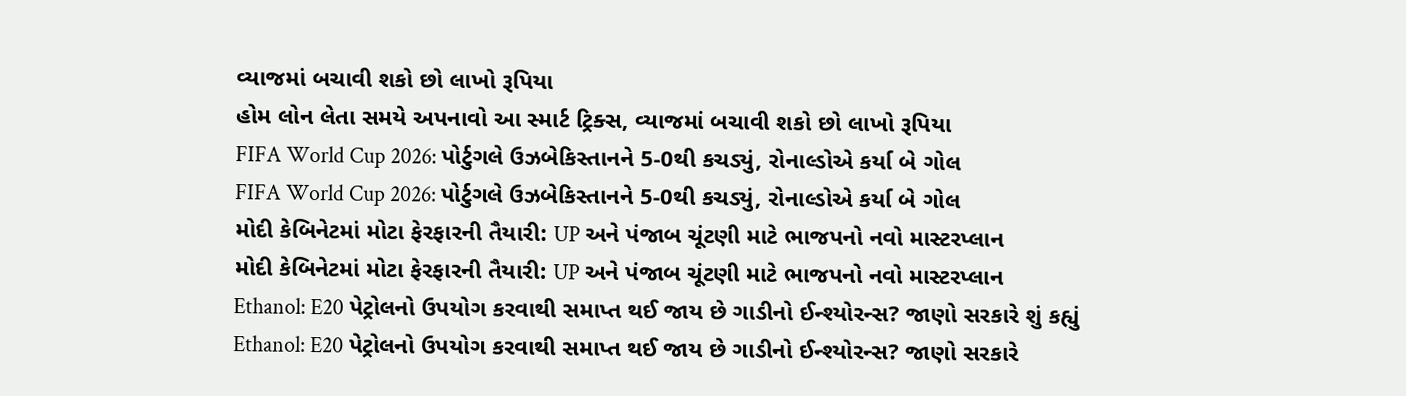વ્યાજમાં બચાવી શકો છો લાખો રૂપિયા
હોમ લોન લેતા સમયે અપનાવો આ સ્માર્ટ ટ્રિક્સ, વ્યાજમાં બચાવી શકો છો લાખો રૂપિયા
FIFA World Cup 2026: પોર્ટુગલે ઉઝબેકિસ્તાનને 5-0થી કચડ્યું, રોનાલ્ડોએ કર્યા બે ગોલ
FIFA World Cup 2026: પોર્ટુગલે ઉઝબેકિસ્તાનને 5-0થી કચડ્યું, રોનાલ્ડોએ કર્યા બે ગોલ
મોદી કેબિનેટમાં મોટા ફેરફારની તૈયારી: UP અને પંજાબ ચૂંટણી માટે ભાજપનો નવો માસ્ટરપ્લાન
મોદી કેબિનેટમાં મોટા ફેરફારની તૈયારી: UP અને પંજાબ ચૂંટણી માટે ભાજપનો નવો માસ્ટરપ્લાન
Ethanol: E20 પેટ્રોલનો ઉપયોગ કરવાથી સમાપ્ત થઈ જાય છે ગાડીનો ઈન્શ્યોરન્સ? જાણો સરકારે શું કહ્યું
Ethanol: E20 પેટ્રોલનો ઉપયોગ કરવાથી સમાપ્ત થઈ જાય છે ગાડીનો ઈન્શ્યોરન્સ? જાણો સરકારે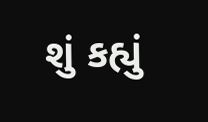શું કહ્યું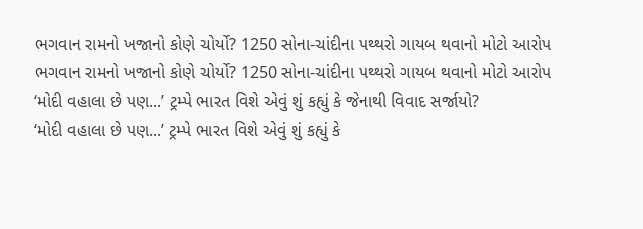ભગવાન રામનો ખજાનો કોણે ચોર્યો? 1250 સોના-ચાંદીના પથ્થરો ગાયબ થવાનો મોટો આરોપ
ભગવાન રામનો ખજાનો કોણે ચોર્યો? 1250 સોના-ચાંદીના પથ્થરો ગાયબ થવાનો મોટો આરોપ
‘મોદી વહાલા છે પણ...’ ટ્રમ્પે ભારત વિશે એવું શું કહ્યું કે જેનાથી વિવાદ સર્જાયો?
‘મોદી વહાલા છે પણ...’ ટ્રમ્પે ભારત વિશે એવું શું કહ્યું કે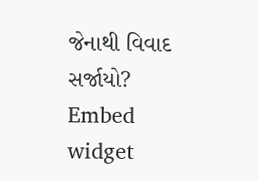જેનાથી વિવાદ સર્જાયો?
Embed widget